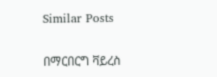Similar Posts

በማርበርግ ቫይረስ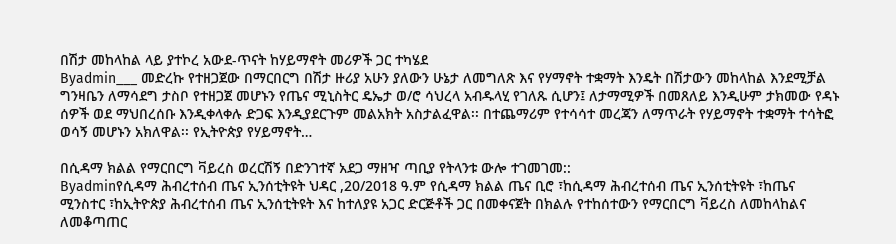በሽታ መከላከል ላይ ያተኮረ አውደ-ጥናት ከሃይማኖት መሪዎች ጋር ተካሄደ
Byadmin___ መድረኩ የተዘጋጀው በማርበርግ በሽታ ዙሪያ አሁን ያለውን ሁኔታ ለመግለጽ እና የሃማኖት ተቋማት እንዴት በሽታውን መከላከል እንደሚቻል ግንዛቤን ለማሳደግ ታስቦ የተዘጋጀ መሆኑን የጤና ሚኒስትር ዴኤታ ወ/ሮ ሳህረላ አብዱላሂ የገለጹ ሲሆን፤ ለታማሚዎች በመጸለይ እንዲሁም ታክመው የዳኑ ሰዎች ወደ ማህበረሰቡ እንዲቀላቀሉ ድጋፍ እንዲያደርጉም መልአክት አስታልፈዋል፡፡ በተጨማሪም የተሳሳተ መረጃን ለማጥራት የሃይማኖት ተቋማት ተሳትፎ ወሳኝ መሆኑን አክለዋል፡፡ የኢትዮጵያ የሃይማኖት…

በሲዳማ ክልል የማርበርግ ቫይረስ ወረርሽኝ በድንገተኛ አደጋ ማዘዣ ጣቢያ የትላንቱ ውሎ ተገመገመ::
Byadminየሲዳማ ሕብረተሰብ ጤና ኢንሰቲትዩት ህዳር ,20/2018 ዓ.ም የሲዳማ ክልል ጤና ቢሮ ፣ከሲዳማ ሕብረተሰብ ጤና ኢንሰቲትዩት ፣ከጤና ሚንስተር ፣ከኢትዮጵያ ሕብረተሰብ ጤና ኢንሰቲትዩት እና ከተለያዩ አጋር ድርጅቶች ጋር በመቀናጀት በክልሉ የተከሰተውን የማርበርግ ቫይረስ ለመከላከልና ለመቆጣጠር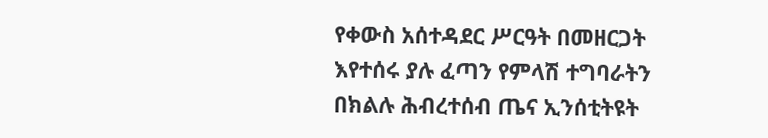የቀውስ አሰተዳደር ሥርዓት በመዘርጋት እየተሰሩ ያሉ ፈጣን የምላሽ ተግባራትን በክልሉ ሕብረተሰብ ጤና ኢንሰቲትዩት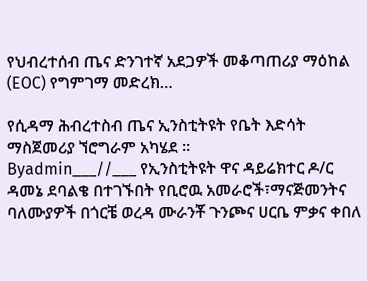የህብረተሰብ ጤና ድንገተኛ አደጋዎች መቆጣጠሪያ ማዕከል (EOC) የግምገማ መድረክ…

የሲዳማ ሕብረተስብ ጤና ኢንስቲትዩት የቤት እድሳት ማስጀመሪያ ኘሮግራም አካሄደ ።
Byadmin___//___ የኢንስቲትዩት ዋና ዳይሬክተር ዶ/ር ዳመኔ ደባልቄ በተገኙበት የቢሮዉ አመራሮች፣ማናጅመንትና ባለሙያዎች በጎርቼ ወረዳ ሙራንቾ ጉንጮና ሀርቤ ምቃና ቀበለ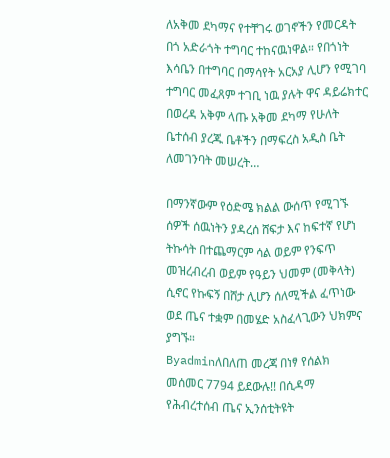ለአቅመ ደካማና የተቸገሩ ወገኖችን የመርዳት በጎ አድራጎት ተግባር ተከናዉነዋል። የበጎነት እሳቤን በተግባር በማሳየት አርአያ ሊሆን የሚገባ ተግባር መፈጸም ተገቢ ነዉ ያሉት ዋና ዳይሬክተር በወረዳ አቅም ላጡ አቅመ ደካማ የሁለት ቤተሰብ ያረጁ ቤቶችን በማፍረስ አዲስ ቤት ለመገንባት መሠረት…

በማንኛውም የዕድሜ ክልል ውሰጥ የሚገኙ ሰዎች ሰዉነትን ያዳረሰ ሸፍታ እና ከፍተኛ የሆነ ትኩሳት በተጨማርም ሳል ወይም የንፍጥ መዝረብረብ ወይም የዓይን ህመም (መቅላት) ሲኖር የኩፍኝ በሸታ ሊሆን ሰለሚችል ፈጥነው ወደ ጤና ተቋም በመሄድ አስፈላጊውን ህክምና ያግኙ።
Byadminለበለጠ መረጃ በነፃ የሰልክ መሰመር 7794 ይደውሉ!! በሲዳማ የሕብረተሰብ ጤና ኢንሰቲትዩት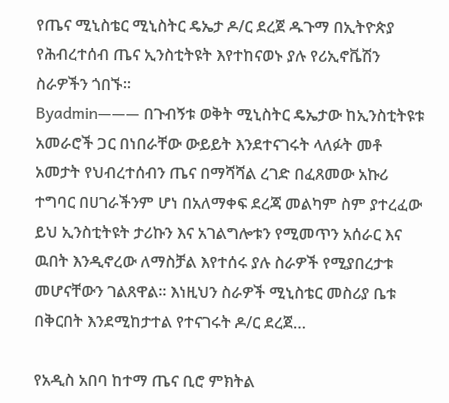የጤና ሚኒስቴር ሚኒስትር ዴኤታ ዶ/ር ደረጀ ዱጉማ በኢትዮጵያ የሕብረተሰብ ጤና ኢንስቲትዩት እየተከናወኑ ያሉ የሪኢኖቬሽን ስራዎችን ጎበኙ፡፡
Byadmin——— በጉብኝቱ ወቅት ሚኒስትር ዴኤታው ከኢንስቲትዩቱ አመራሮች ጋር በነበራቸው ውይይት እንደተናገሩት ላለፉት መቶ አመታት የህብረተሰብን ጤና በማሻሻል ረገድ በፈጸመው አኩሪ ተግባር በሀገራችንም ሆነ በአለማቀፍ ደረጃ መልካም ስም ያተረፈው ይህ ኢንስቲትዩት ታሪኩን እና አገልግሎቱን የሚመጥን አሰራር እና ዉበት እንዲኖረው ለማስቻል እየተሰሩ ያሉ ስራዎች የሚያበረታቱ መሆናቸውን ገልጸዋል፡፡ እነዚህን ስራዎች ሚኒስቴር መስሪያ ቤቱ በቅርበት እንደሚከታተል የተናገሩት ዶ/ር ደረጀ…

የአዲስ አበባ ከተማ ጤና ቢሮ ምክትል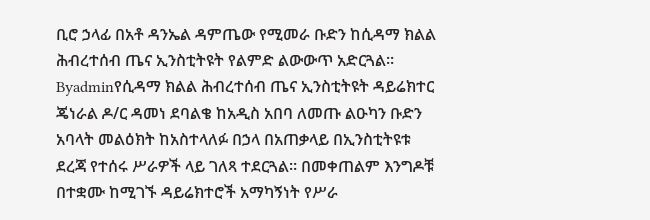ቢሮ ኃላፊ በአቶ ዳንኤል ዳምጤው የሚመራ ቡድን ከሲዳማ ክልል ሕብረተሰብ ጤና ኢንስቲትዩት የልምድ ልውውጥ አድርጓል።
Byadminየሲዳማ ክልል ሕብረተሰብ ጤና ኢንስቲትዩት ዳይሬክተር ጄነራል ዶ/ር ዳመነ ደባልቄ ከአዲስ አበባ ለመጡ ልዑካን ቡድን አባላት መልዕክት ከአስተላለፉ በኃላ በአጠቃላይ በኢንስቲትዩቱ ደረጃ የተሰሩ ሥራዎች ላይ ገለጻ ተደርጓል። በመቀጠልም እንግዶቹ በተቋሙ ከሚገኙ ዳይሬክተሮች አማካኝነት የሥራ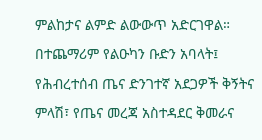ምልከታና ልምድ ልውውጥ አድርገዋል። በተጨማሪም የልዑካን ቡድን አባላት፤ የሕብረተሰብ ጤና ድንገተኛ አደጋዎች ቅኝትና ምላሽ፣ የጤና መረጃ አስተዳደር ቅመራና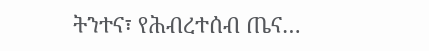ትንተና፣ የሕብረተሰብ ጤና…